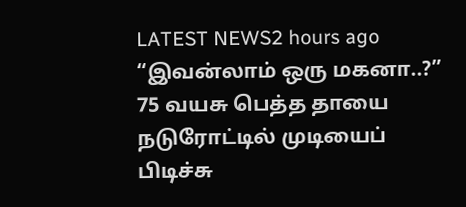LATEST NEWS2 hours ago
“இவன்லாம் ஒரு மகனா..?” 75 வயசு பெத்த தாயை நடுரோட்டில் முடியைப் பிடிச்சு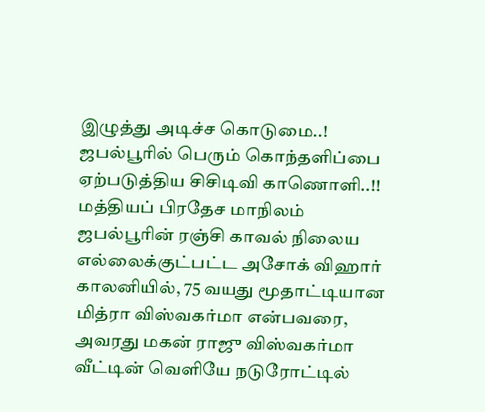இழுத்து அடிச்ச கொடுமை..! ஜபல்பூரில் பெரும் கொந்தளிப்பை ஏற்படுத்திய சிசிடிவி காணொளி..!!
மத்தியப் பிரதேச மாநிலம் ஜபல்பூரின் ரஞ்சி காவல் நிலைய எல்லைக்குட்பட்ட அசோக் விஹார் காலனியில், 75 வயது மூதாட்டியான மித்ரா விஸ்வகர்மா என்பவரை, அவரது மகன் ராஜு விஸ்வகர்மா வீட்டின் வெளியே நடுரோட்டில்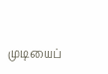முடியைப்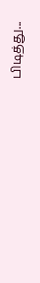பிடித்து...